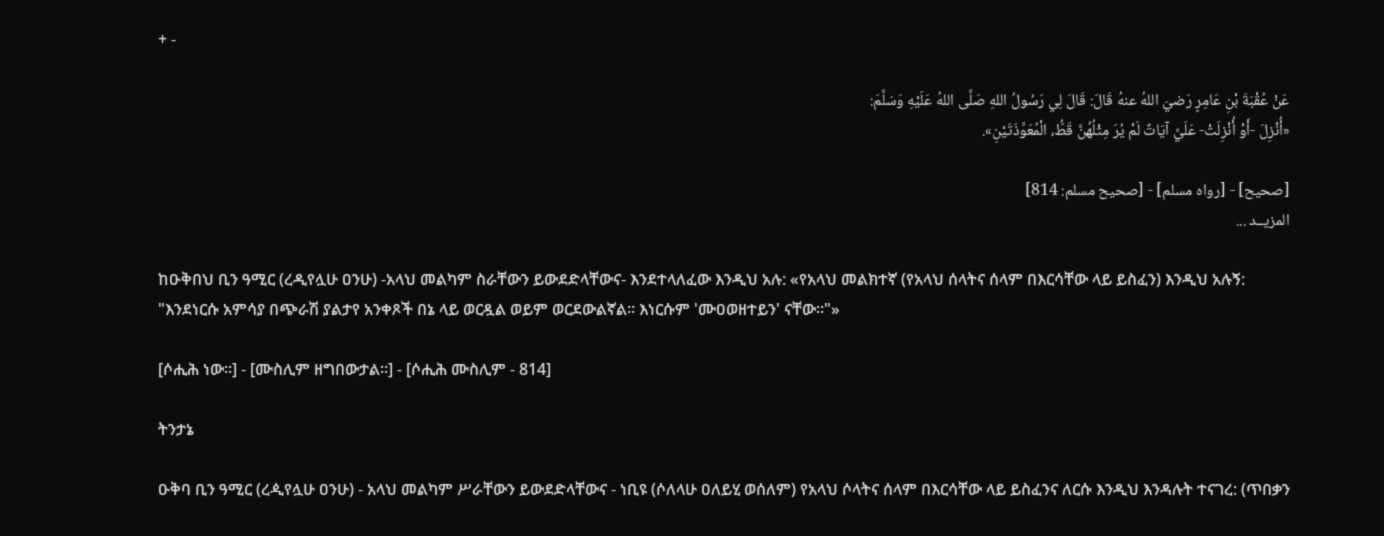+ -

عَنْ عُقْبَةَ بْنِ عَامِرٍ رَضيَ اللهُ عنهُ قَالَ: قَالَ لِي رَسُولُ اللهِ صَلَّى اللهُ عَلَيْهِ وَسَلَّمَ:
«أُنْزِلَ -أَوْ أُنْزِلَتْ- عَلَيَّ آيَاتٌ لَمْ يُرَ مِثْلُهُنَّ قَطُّ، الْمُعَوِّذَتَيْنِ».

[صحيح] - [رواه مسلم] - [صحيح مسلم: 814]
المزيــد ...

ከዑቅበህ ቢን ዓሚር (ረዲየሏሁ ዐንሁ) -አላህ መልካም ስራቸውን ይውደድላቸውና- እንደተላለፈው እንዲህ አሉ: «የአላህ መልክተኛ (የአላህ ሰላትና ሰላም በእርሳቸው ላይ ይስፈን) እንዲህ አሉኝ:
"እንደነርሱ አምሳያ በጭራሽ ያልታየ አንቀጾች በኔ ላይ ወርዷል ወይም ወርደውልኛል። እነርሱም 'ሙዐወዘተይን' ናቸው።"»

[ሶሒሕ ነው።] - [ሙስሊም ዘግበውታል።] - [ሶሒሕ ሙስሊም - 814]

ትንታኔ

ዑቅባ ቢን ዓሚር (ረዺየሏሁ ዐንሁ) - አላህ መልካም ሥራቸውን ይውደድላቸውና - ነቢዩ (ሶለላሁ ዐለይሂ ወሰለም) የአላህ ሶላትና ሰላም በእርሳቸው ላይ ይስፈንና ለርሱ እንዲህ እንዳሉት ተናገረ: (ጥበቃን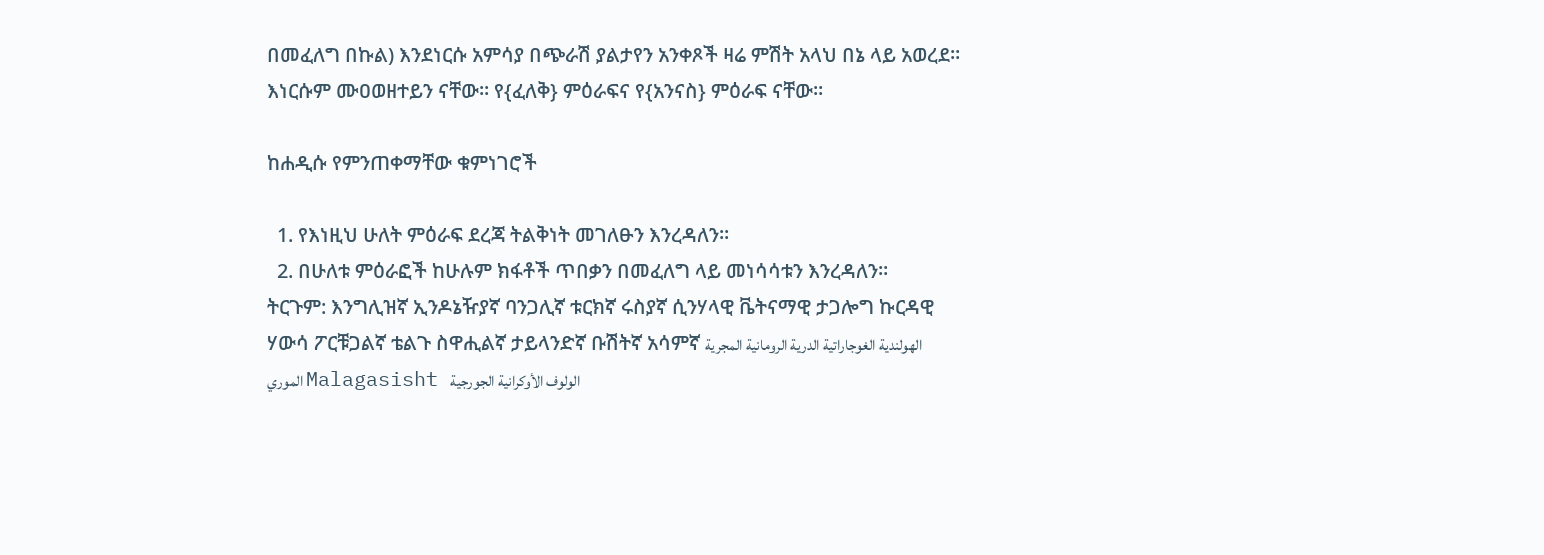በመፈለግ በኩል) እንደነርሱ አምሳያ በጭራሽ ያልታየን አንቀጾች ዛሬ ምሽት አላህ በኔ ላይ አወረደ። እነርሱም ሙዐወዘተይን ናቸው። የ{ፈለቅ} ምዕራፍና የ{አንናስ} ምዕራፍ ናቸው።

ከሐዲሱ የምንጠቀማቸው ቁምነገሮች

  1. የእነዚህ ሁለት ምዕራፍ ደረጃ ትልቅነት መገለፁን እንረዳለን።
  2. በሁለቱ ምዕራፎች ከሁሉም ክፋቶች ጥበቃን በመፈለግ ላይ መነሳሳቱን እንረዳለን።
ትርጉም: እንግሊዝኛ ኢንዶኔዥያኛ ባንጋሊኛ ቱርክኛ ሩስያኛ ሲንሃላዊ ቬትናማዊ ታጋሎግ ኩርዳዊ ሃውሳ ፖርቹጋልኛ ቴልጉ ስዋሒልኛ ታይላንድኛ ቡሽትኛ አሳምኛ الهولندية الغوجاراتية الدرية الرومانية المجرية الموري Malagasisht الولوف الأوكرانية الجورجية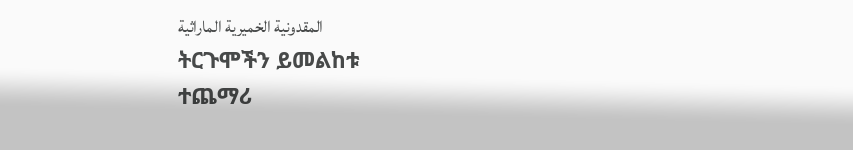المقدونية الخميرية الماراثية
ትርጉሞችን ይመልከቱ
ተጨማሪ